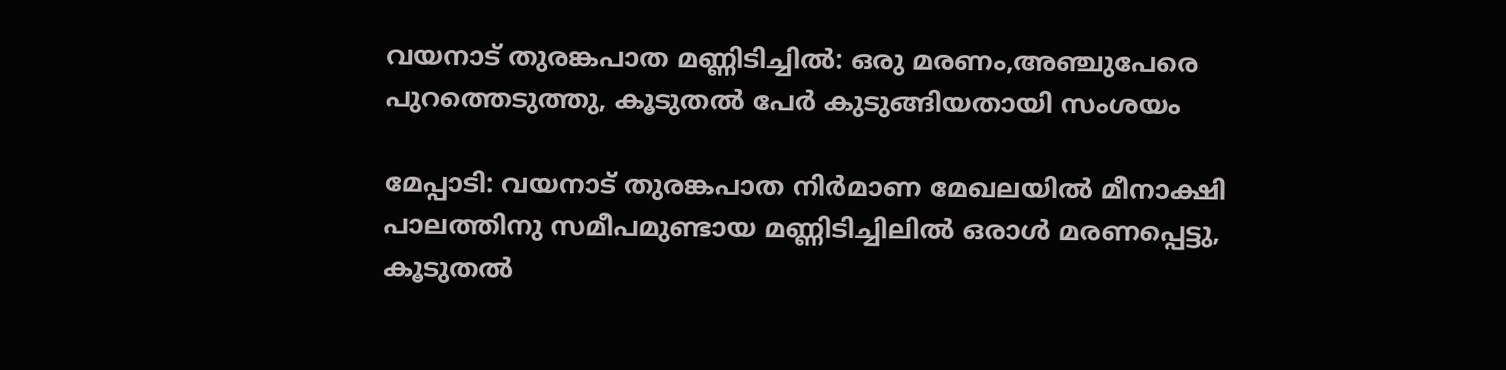വയനാട് തുരങ്കപാത മണ്ണിടിച്ചിൽ: ഒരു മരണം,അഞ്ചുപേരെ പുറത്തെടുത്തു, കൂടുതൽ പേർ കുടുങ്ങിയതായി സംശയം

മേപ്പാടി: വയനാട് തുരങ്കപാത നിർമാണ മേഖലയിൽ മീനാക്ഷി പാലത്തിനു സമീപമുണ്ടായ മണ്ണിടിച്ചിലിൽ ഒരാൾ മരണപ്പെട്ടു, കൂടുതൽ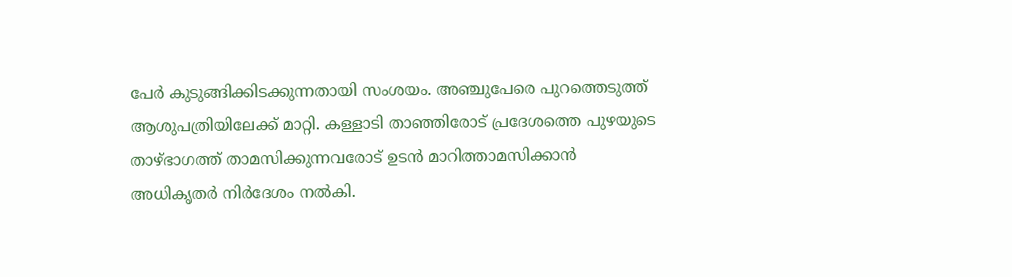പേർ കുടുങ്ങിക്കിടക്കുന്നതായി സംശയം. അഞ്ചുപേരെ പുറത്തെടുത്ത് ആശുപത്രിയിലേക്ക് മാറ്റി. കള്ളാടി താഞ്ഞിരോട് പ്രദേശത്തെ പുഴയുടെ താഴ്ഭാഗത്ത് താമസിക്കുന്നവരോട് ഉടൻ മാറിത്താമസിക്കാൻ അധികൃതർ നിർദേശം നൽകി.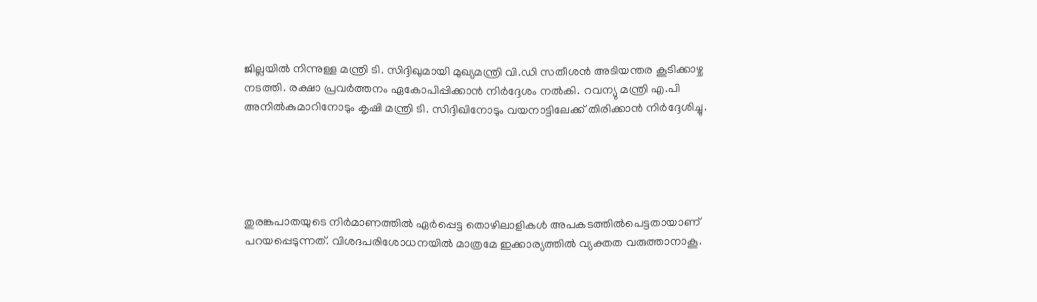ജില്ലയില്‍ നിന്നുള്ള മന്ത്രി ടി. സിദ്ദിഖുമായി മുഖ്യമന്ത്രി വി.ഡി സതീശന്‍ അടിയന്തര കൂടിക്കാഴ്ച നടത്തി. രക്ഷാ പ്രവര്‍ത്തനം ഏകോപിപ്പിക്കാന്‍ നിര്‍ദ്ദേശം നല്‍കി. റവന്യു മന്ത്രി എ.പി അനില്‍കുമാറിനോടും കൃഷി മന്ത്രി ടി. സിദ്ദിഖിനോടും വയനാട്ടിലേക്ക് തിരിക്കാന്‍ നിര്‍ദ്ദേശിച്ചു.





തുരങ്കപാതയുടെ നിർമാണത്തിൽ ഏർപ്പെട്ട തൊഴിലാളികൾ അപകടത്തിൽപെട്ടതായാണ് പറയപ്പെടുന്നത്. വിശദപരിശോധനയിൽ മാത്രമേ ഇക്കാര്യത്തിൽ വ്യക്തത വരുത്താനാകൂ.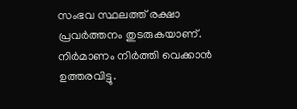സംഭവ സ്ഥലത്ത് രക്ഷാ പ്രവർത്തനം തുടരുകയാണ്. നിർമാണം നിർത്തി വെക്കാൻ ഉത്തരവിട്ടു.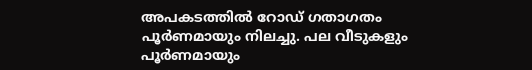അപകടത്തിൽ റോഡ് ഗതാഗതം പൂർണമായും നിലച്ചു. പല വീടുകളും പൂർണമായും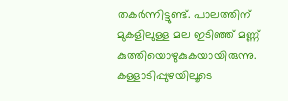തകർന്നിട്ടുണ്ട്. പാലത്തിന് മുകളിലുള്ള മല ഇടിഞ്ഞ് മണ്ണ് കുത്തിയൊഴുകുകയായിരുന്നു. കള്ളാടിപ്പുഴയിലൂടെ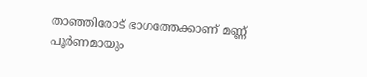താഞ്ഞിരോട് ഭാഗത്തേക്കാണ് മണ്ണ് പൂർണമായും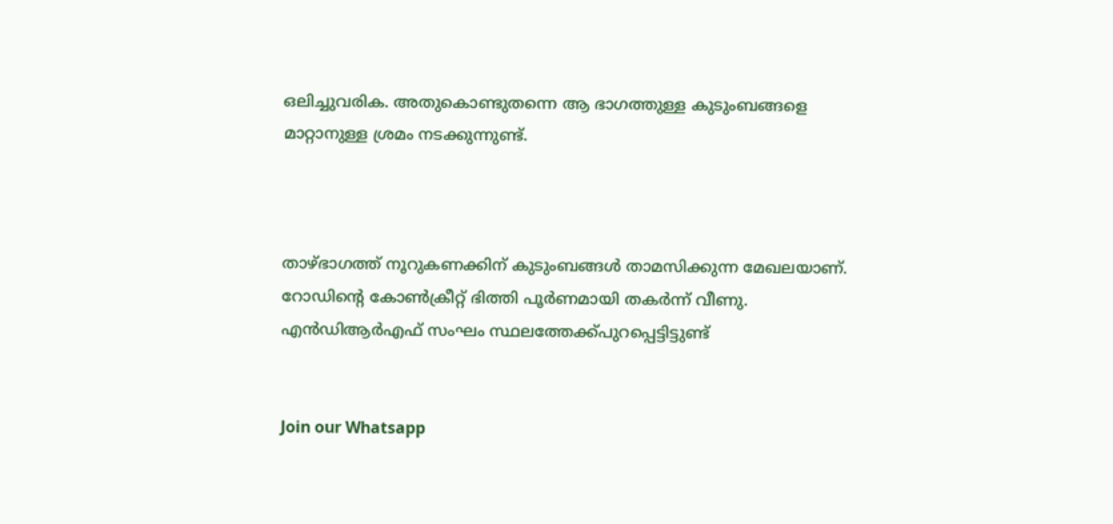ഒലിച്ചുവരിക. അതുകൊണ്ടുതന്നെ ആ ഭാഗത്തുള്ള കുടുംബങ്ങളെ മാറ്റാനുള്ള ശ്രമം നടക്കുന്നുണ്ട്.



താഴ്ഭാഗത്ത് നൂറുകണക്കിന് കുടുംബങ്ങൾ താമസിക്കുന്ന മേഖലയാണ്. റോഡിന്റെ കോൺക്രീറ്റ് ഭിത്തി പൂർണമായി തകർന്ന് വീണു. എൻഡിആർഎഫ് സംഘം സ്ഥലത്തേക്ക്പുറപ്പെട്ടിട്ടുണ്ട്


Join our Whatsapp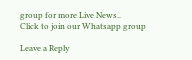group for more Live News..
Click to join our Whatsapp group

Leave a Reply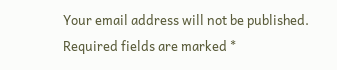Your email address will not be published. Required fields are marked *